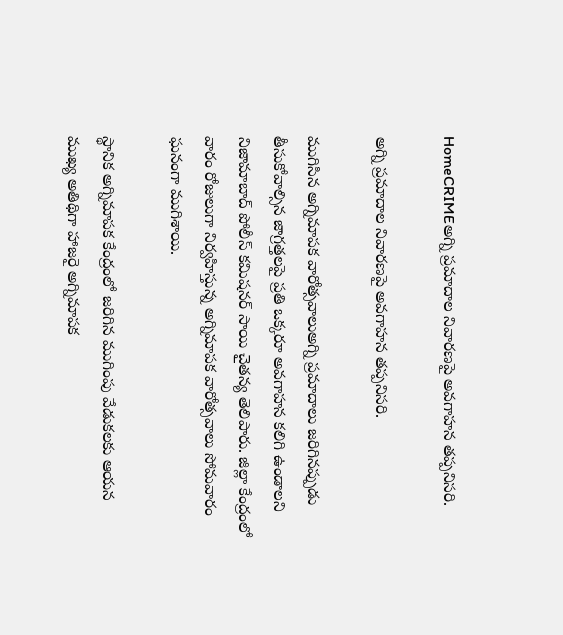HomeCRIMEఅగ్ని ప్రమాదాల నివారణపై అవగాహన తప్పనిసరి.

అగ్ని ప్రమాదాల నివారణపై అవగాహన తప్పనిసరి.

ముగిసిన అగ్నిమాపక వారోత్సవాలుఅగ్ని ప్రమాదాలు జరిగినప్పుడు తీసుకోవాల్సిన జాగ్రత్తలపై ప్రతి ఒక్కరూ అవగాహన కలిగి ఉండాలని నిజామాబాద్ పోలీస్ కమిషనర్ సాయి చైతన్య తెలిపారు. జిల్లా కేంద్రంలో వారం రోజులుగా నిర్వహిస్తున్న అగ్నిమాపక వారోత్సవాలు సోమవారం ఘనంగా ముగిశాయి.

స్థానిక అగ్నిమాపక కేంద్రంలో జరిగిన ముగింపు వేడుకలకు ఆయన ముఖ్య అతిథిగా హాజరై అగ్నిమాపక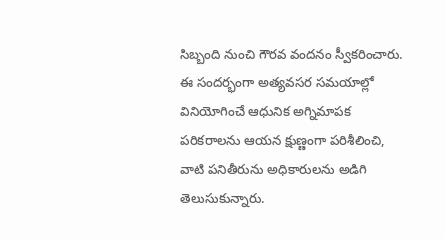సిబ్బంది నుంచి గౌరవ వందనం స్వీకరించారు. ఈ సందర్భంగా అత్యవసర సమయాల్లో వినియోగించే ఆధునిక అగ్నిమాపక పరికరాలను ఆయన క్షుణ్ణంగా పరిశీలించి, వాటి పనితీరును అధికారులను అడిగి తెలుసుకున్నారు.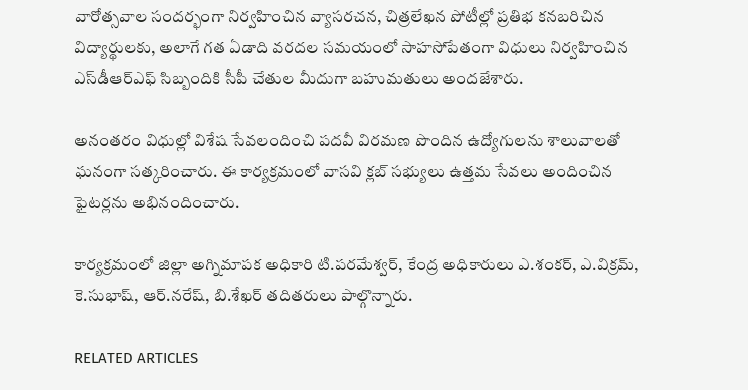వారోత్సవాల సందర్భంగా నిర్వహించిన వ్యాసరచన, చిత్రలేఖన పోటీల్లో ప్రతిభ కనబరిచిన విద్యార్థులకు, అలాగే గత ఏడాది వరదల సమయంలో సాహసోపేతంగా విధులు నిర్వహించిన ఎస్‌డీఆర్‌ఎఫ్‌ సిబ్బందికి సీపీ చేతుల మీదుగా బహుమతులు అందజేశారు.

అనంతరం విధుల్లో విశేష సేవలందించి పదవీ విరమణ పొందిన ఉద్యోగులను శాలువాలతో ఘనంగా సత్కరించారు. ఈ కార్యక్రమంలో వాసవి క్లబ్ సభ్యులు ఉత్తమ సేవలు అందించిన ఫైటర్లను అభినందించారు.

కార్యక్రమంలో జిల్లా అగ్నిమాపక అధికారి టి.పరమేశ్వర్‌, కేంద్ర అధికారులు ఎ.శంకర్‌, ఎ.విక్రమ్‌, కె.సుభాష్‌, ఆర్.నరేష్‌, బి.శేఖర్‌ తదితరులు పాల్గొన్నారు.

RELATED ARTICLES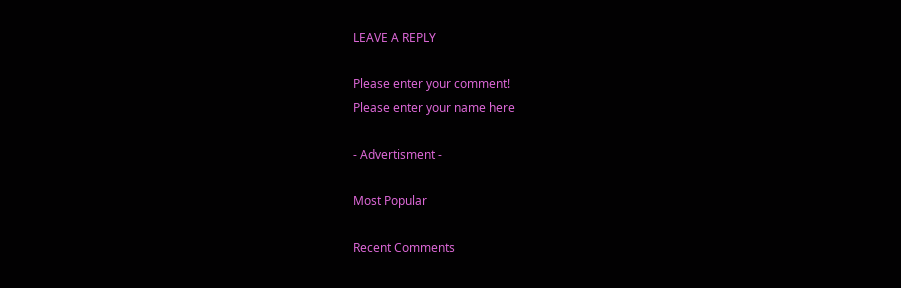LEAVE A REPLY

Please enter your comment!
Please enter your name here

- Advertisment -

Most Popular

Recent Comments